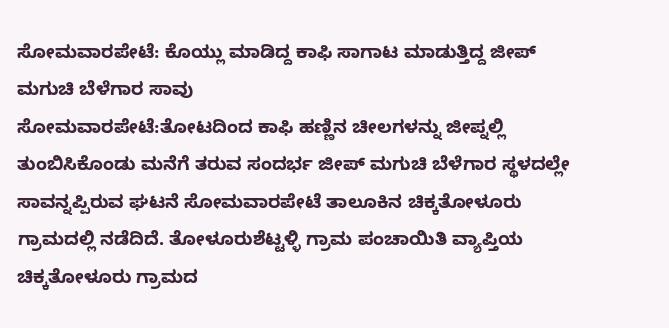ಸೋಮವಾರಪೇಟೆ: ಕೊಯ್ಲು ಮಾಡಿದ್ದ ಕಾಫಿ ಸಾಗಾಟ ಮಾಡುತ್ತಿದ್ದ ಜೀಪ್ ಮಗುಚಿ ಬೆಳೆಗಾರ ಸಾವು
ಸೋಮವಾರಪೇಟೆ:ತೋಟದಿಂದ ಕಾಫಿ ಹಣ್ಣಿನ ಚೀಲಗಳನ್ನು ಜೀಪ್ನಲ್ಲಿ ತುಂಬಿಸಿಕೊಂಡು ಮನೆಗೆ ತರುವ ಸಂದರ್ಭ ಜೀಪ್ ಮಗುಚಿ ಬೆಳೆಗಾರ ಸ್ಥಳದಲ್ಲೇ ಸಾವನ್ನಪ್ಪಿರುವ ಘಟನೆ ಸೋಮವಾರಪೇಟೆ ತಾಲೂಕಿನ ಚಿಕ್ಕತೋಳೂರು ಗ್ರಾಮದಲ್ಲಿ ನಡೆದಿದೆ. ತೋಳೂರುಶೆಟ್ಟಳ್ಳಿ ಗ್ರಾಮ ಪಂಚಾಯಿತಿ ವ್ಯಾಪ್ತಿಯ ಚಿಕ್ಕತೋಳೂರು ಗ್ರಾಮದ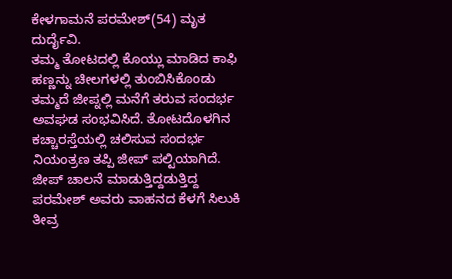ಕೇಳಗಾಮನೆ ಪರಮೇಶ್(54) ಮೃತ ದುರ್ದೈವಿ.
ತಮ್ಮ ತೋಟದಲ್ಲಿ ಕೊಯ್ಲು ಮಾಡಿದ ಕಾಫಿ ಹಣ್ಣನ್ನು ಚೀಲಗಳಲ್ಲಿ ತುಂಬಿಸಿಕೊಂಡು ತಮ್ಮದೆ ಜೀಪ್ನಲ್ಲಿ ಮನೆಗೆ ತರುವ ಸಂದರ್ಭ ಅವಘಡ ಸಂಭವಿಸಿದೆ. ತೋಟದೊಳಗಿನ ಕಚ್ಚಾರಸ್ತೆಯಲ್ಲಿ ಚಲಿಸುವ ಸಂದರ್ಭ ನಿಯಂತ್ರಣ ತಪ್ಪಿ ಜೀಪ್ ಪಲ್ಟಿಯಾಗಿದೆ.
ಜೀಪ್ ಚಾಲನೆ ಮಾಡುತ್ತಿದ್ದಡುತ್ತಿದ್ದ ಪರಮೇಶ್ ಅವರು ವಾಹನದ ಕೆಳಗೆ ಸಿಲುಕಿ ತೀವ್ರ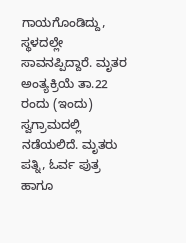ಗಾಯಗೊಂಡಿದ್ದು, ಸ್ಥಳದಲ್ಲೇ ಸಾವನಪ್ಪಿದ್ದಾರೆ. ಮೃತರ ಅಂತ್ಯಕ್ರಿಯೆ ತಾ.22 ರಂದು (ಇಂದು) ಸ್ವಗ್ರಾಮದಲ್ಲಿ ನಡೆಯಲಿದೆ. ಮೃತರು ಪತ್ನಿ, ಓರ್ವ ಪುತ್ರ ಹಾಗೂ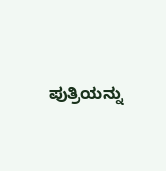ಪುತ್ರಿಯನ್ನು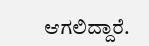ಆಗಲಿದ್ದಾರೆ.